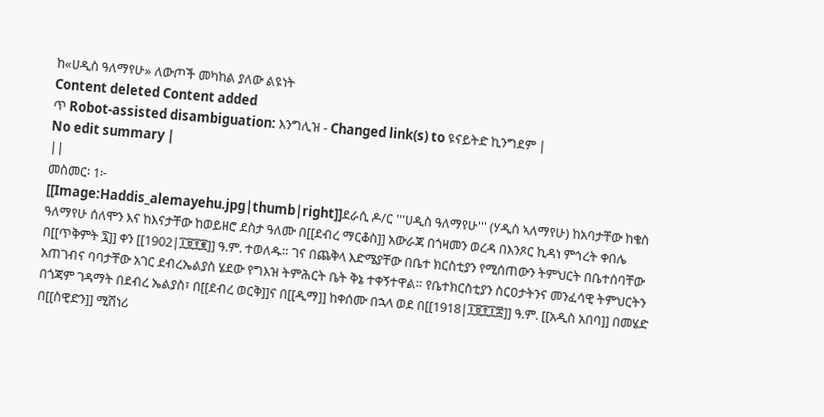ከ«ሀዲስ ዓለማየሁ» ለውጦች መካከል ያለው ልዩነት
Content deleted Content added
ጥ Robot-assisted disambiguation: እንግሊዝ - Changed link(s) to ዩናይትድ ኪንግደም |
No edit summary |
||
መስመር፡ 1፦
[[Image:Haddis_alemayehu.jpg|thumb|right]]ደራሲ ዶ/ር '''ሀዲስ ዓለማየሁ''' (ሃዲስ ኣለማየሁ) ከአባታቸው ከቄስ ዓለማየሁ ሰለሞን እና ከእናታቸው ከወይዘሮ ደስታ ዓለሙ በ[[ደብረ ማርቆስ]] አውራጃ በጎዛመን ወረዳ በእንጾር ኪዳነ ምኅረት ቀበሌ በ[[ጥቅምት ፯]] ቀን [[1902|፲፱፻፪]] ዓ.ም. ተወለዱ። ገና በጨቅላ እድሜያቸው በቤተ ክርስቲያን የሚሰጠውን ትምህርት በቤተሰባቸው አጠገብና ባባታቸው አገር ደብረኤልያስ ሄደው የግእዝ ትምሕርት ቤት ቅኔ ተቀኝተዋል። የቤተክርስቲያን ስርዐታትንና መንፈሳዊ ትምህርትን በጎጃም ገዳማት በደብረ ኤልያስ፣ በ[[ደብረ ወርቅ]]ና በ[[ዲማ]] ከቀሰሙ በኋላ ወደ በ[[1918|፲፱፻፲፰]] ዓ.ም. [[አዲስ አበባ]] በመሄድ በ[[ስዊድን]] ሚሽነሪ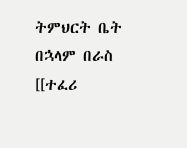ትምህርት ቤት በኋላም በራስ [[ተፈሪ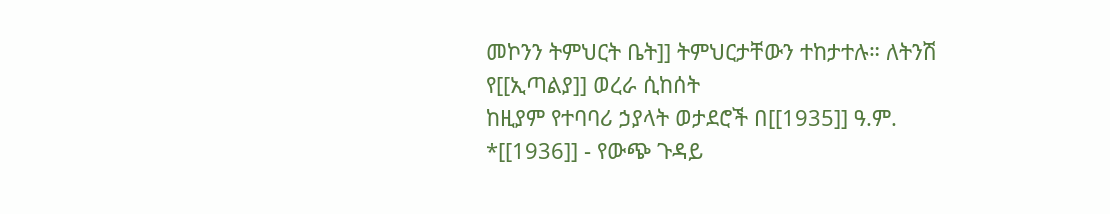መኮንን ትምህርት ቤት]] ትምህርታቸውን ተከታተሉ። ለትንሽ
የ[[ኢጣልያ]] ወረራ ሲከሰት
ከዚያም የተባባሪ ኃያላት ወታደሮች በ[[1935]] ዓ.ም.
*[[1936]] - የውጭ ጉዳይ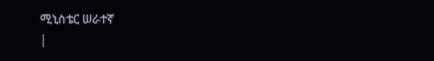ሚኒስቴር ሠራተኛ
|